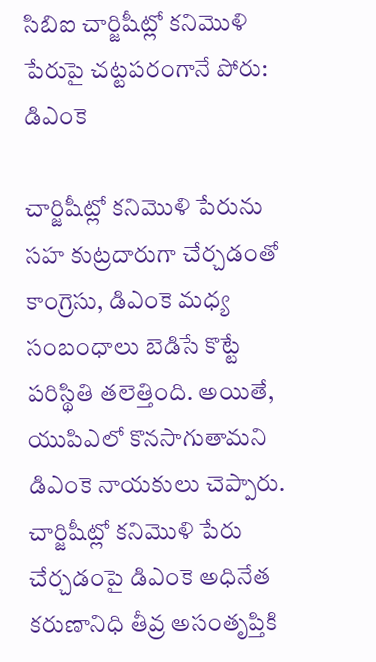సిబిఐ చార్జిషీట్లో కనిమొళి పేరుపై చట్టపరంగానే పోరు: డిఎంకె

చార్జిషీట్లో కనిమొళి పేరును సహ కుట్రదారుగా చేర్చడంతో కాంగ్రెసు, డిఎంకె మధ్య సంబంధాలు బెడిసే కొట్టే పరిస్థితి తలెత్తింది. అయితే, యుపిఎలో కొనసాగుతామని డిఎంకె నాయకులు చెప్పారు. చార్జిషీట్లో కనిమొళి పేరు చేర్చడంపై డిఎంకె అధినేత కరుణానిధి తీవ్ర అసంతృప్తికి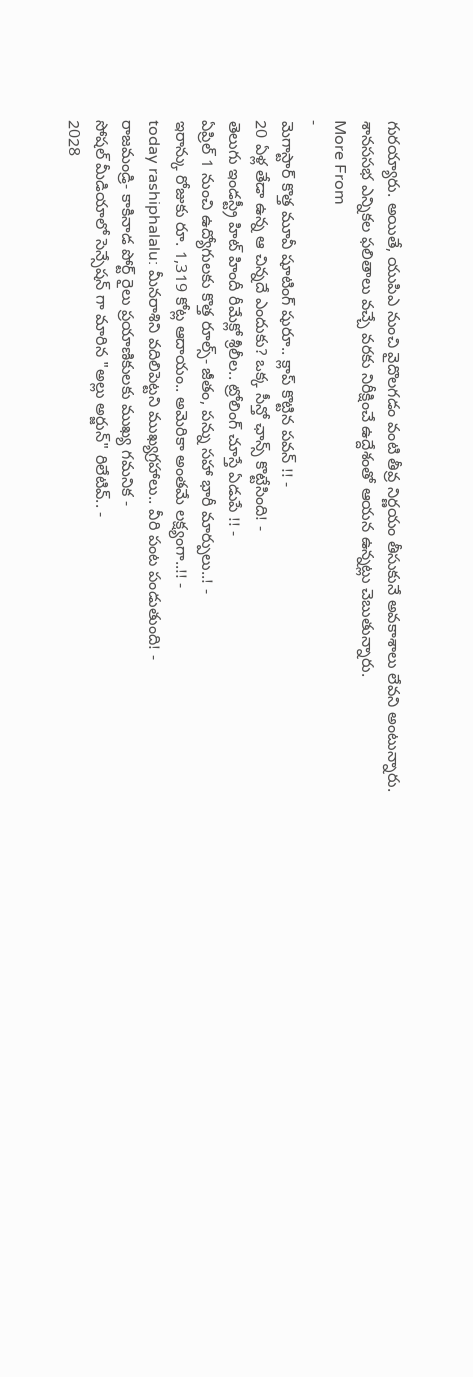గురయ్యారు. అయితే, యుపిఎ నుంచి వైదొలగడం వంటి తీవ్ర నిర్ణయం తీసుకునే అవకాశాలు లేవని అంటున్నారు. శానససభ ఎన్నికల ఫలితాలు వచ్చే వరకు నిరీక్షించే ఉద్దేశంతో ఆయన ఉన్నట్లు చెబుతున్నారు.
More From
-
మెగాస్టార్ కొత్త మూవీ షూటింగ్ షురూ.. క్లాప్ కొట్టిన పవన్ !! -
20 ఏళ్ల తేడా ఉన్న ఆ చిన్నదే ఎందుకు? ఒక్క సీన్తో ఛాన్స్ కొట్టేసింది! -
తెలుగు ఇండస్ట్రీ హిట్ హిందీ రీమేక్లో శ్రీలీల.. ట్రోలింగ్ చూస్తే ఏడుపే !! -
ఏప్రిల్ 1 నుంచి ఉద్యోగులకు కొత్త రూల్స్- జీతం, పన్ను సహా భారీ మార్పులు..! -
ఇరాన్కు రోజుకు రూ. 1,319 కోట్ల ఆదాయం.. అమెరికా అంతమే లక్ష్యంగా..!! -
today rashiphalalu: మీనరాశిని వదిలిపెట్టని ముఖ్యగ్రహాలు.. వీరి పంట పండుతుంది! -
రాజమండ్రి- కాకినాడ పోర్ట్ రైలు ప్రయాణికులకు ముఖ్య గమనిక -
సోషల్ మీడియాలో సెన్సేషన్ గా మారిన "అల్లు అర్జున్" రిలేటివ్.. -
2028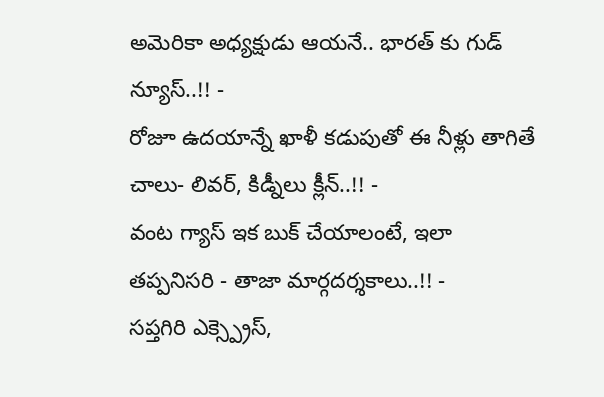అమెరికా అధ్యక్షుడు ఆయనే.. భారత్ కు గుడ్ న్యూస్..!! -
రోజూ ఉదయాన్నే ఖాళీ కడుపుతో ఈ నీళ్లు తాగితే చాలు- లివర్, కిడ్నీలు క్లీన్..!! -
వంట గ్యాస్ ఇక బుక్ చేయాలంటే, ఇలా తప్పనిసరి - తాజా మార్గదర్శకాలు..!! -
సప్తగిరి ఎక్స్ప్రెస్,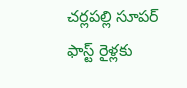చర్లపల్లి సూపర్ ఫాస్ట్ రైళ్లకు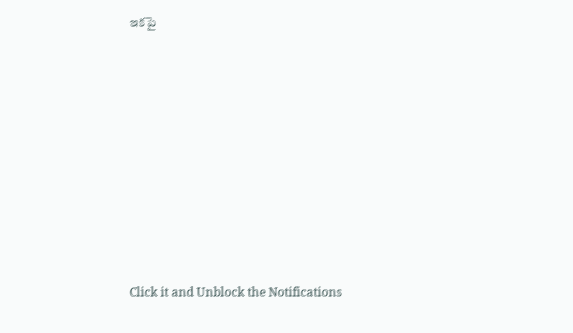ఇకపై












Click it and Unblock the Notifications